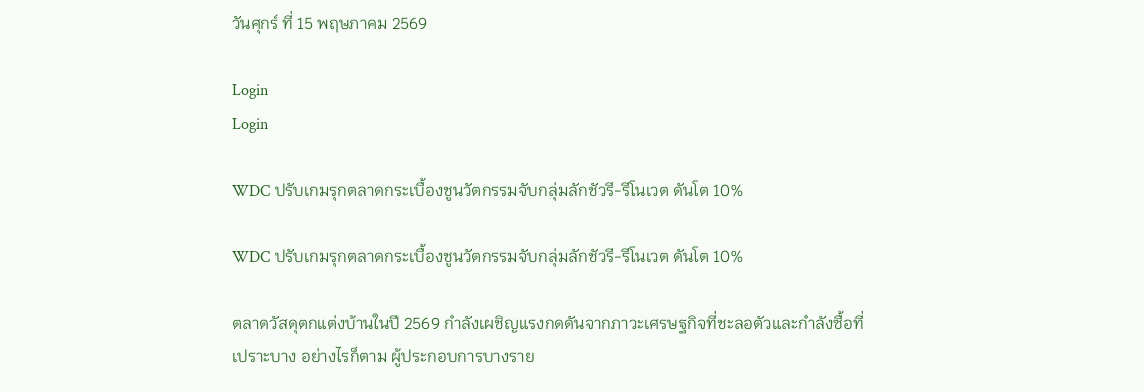วันศุกร์ ที่ 15 พฤษภาคม 2569

Login
Login

WDC ปรับเกมรุกตลาดกระเบื้องชูนวัตกรรมจับกลุ่มลักชัวรี-รีโนเวต ดันโต 10%

WDC ปรับเกมรุกตลาดกระเบื้องชูนวัตกรรมจับกลุ่มลักชัวรี-รีโนเวต ดันโต 10%

ตลาดวัสดุตกแต่งบ้านในปี 2569 กำลังเผชิญแรงกดดันจากภาวะเศรษฐกิจที่ชะลอตัวและกำลังซื้อที่เปราะบาง อย่างไรก็ตาม ผู้ประกอบการบางราย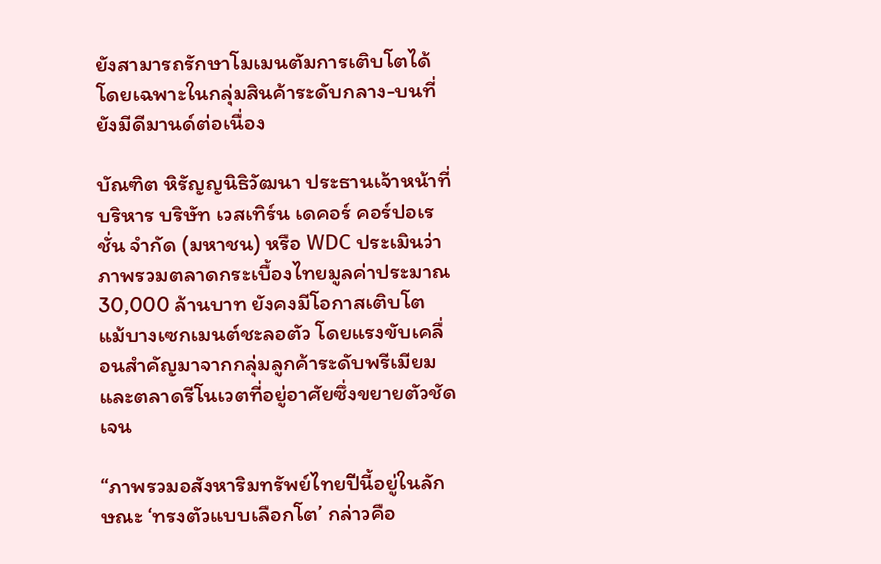ยังสามารถรักษาโมเมนตัมการเติบโตได้ โดยเฉพาะในกลุ่มสินค้าระดับกลาง-บนที่ยังมีดีมานด์ต่อเนื่อง

บัณฑิต หิรัญญนิธิวัฒนา ประธานเจ้าหน้าที่บริหาร บริษัท เวสเทิร์น เดคอร์ คอร์ปอเรชั่น จำกัด (มหาชน) หรือ WDC ประเมินว่า ภาพรวมตลาดกระเบื้องไทยมูลค่าประมาณ 30,000 ล้านบาท ยังคงมีโอกาสเติบโต แม้บางเซกเมนต์ชะลอตัว โดยแรงขับเคลื่อนสำคัญมาจากกลุ่มลูกค้าระดับพรีเมียม และตลาดรีโนเวตที่อยู่อาศัยซึ่งขยายตัวชัดเจน

“ภาพรวมอสังหาริมทรัพย์ไทยปีนี้อยู่ในลักษณะ ‘ทรงตัวแบบเลือกโต’ กล่าวคือ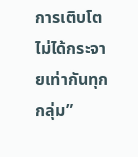การเติบโตไม่ได้กระจายเท่ากันทุกกลุ่ม”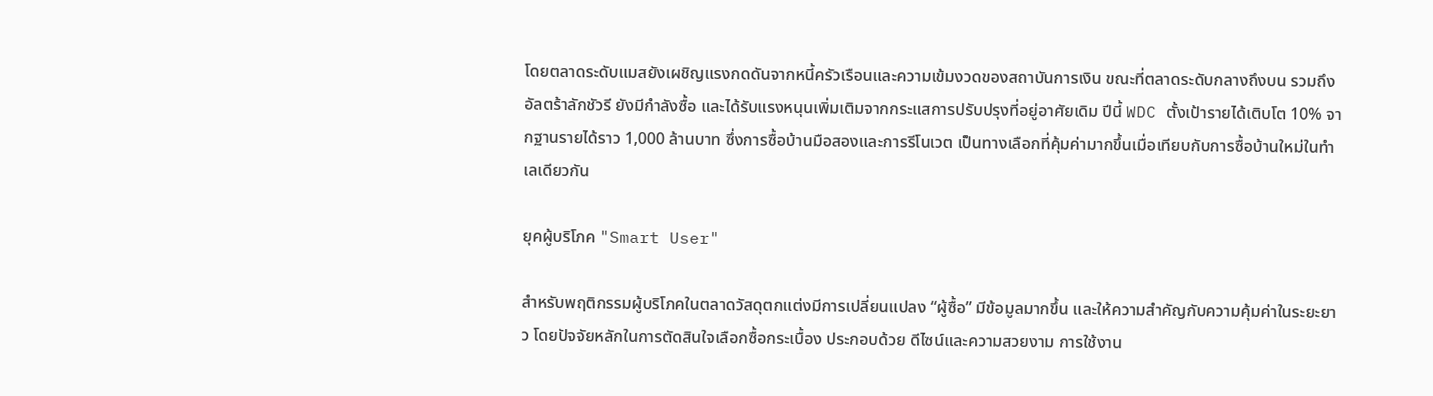โดยตลาดระดับแมสยังเผชิญแรงกดดันจากหนี้ครัวเรือนและความเข้มงวดของสถาบันการเงิน ขณะที่ตลาดระดับกลางถึงบน รวมถึงอัลตร้าลักชัวรี ยังมีกำลังซื้อ และได้รับแรงหนุนเพิ่มเติมจากกระแสการปรับปรุงที่อยู่อาศัยเดิม ปีนี้ WDC ตั้งเป้ารายได้เติบโต 10% จากฐานรายได้ราว 1,000 ล้านบาท ซึ่งการซื้อบ้านมือสองและการรีโนเวต เป็นทางเลือกที่คุ้มค่ามากขึ้นเมื่อเทียบกับการซื้อบ้านใหม่ในทำเลเดียวกัน

ยุคผู้บริโภค "Smart User"

สำหรับพฤติกรรมผู้บริโภคในตลาดวัสดุตกแต่งมีการเปลี่ยนแปลง “ผู้ซื้อ” มีข้อมูลมากขึ้น และให้ความสำคัญกับความคุ้มค่าในระยะยาว โดยปัจจัยหลักในการตัดสินใจเลือกซื้อกระเบื้อง ประกอบด้วย ดีไซน์และความสวยงาม การใช้งาน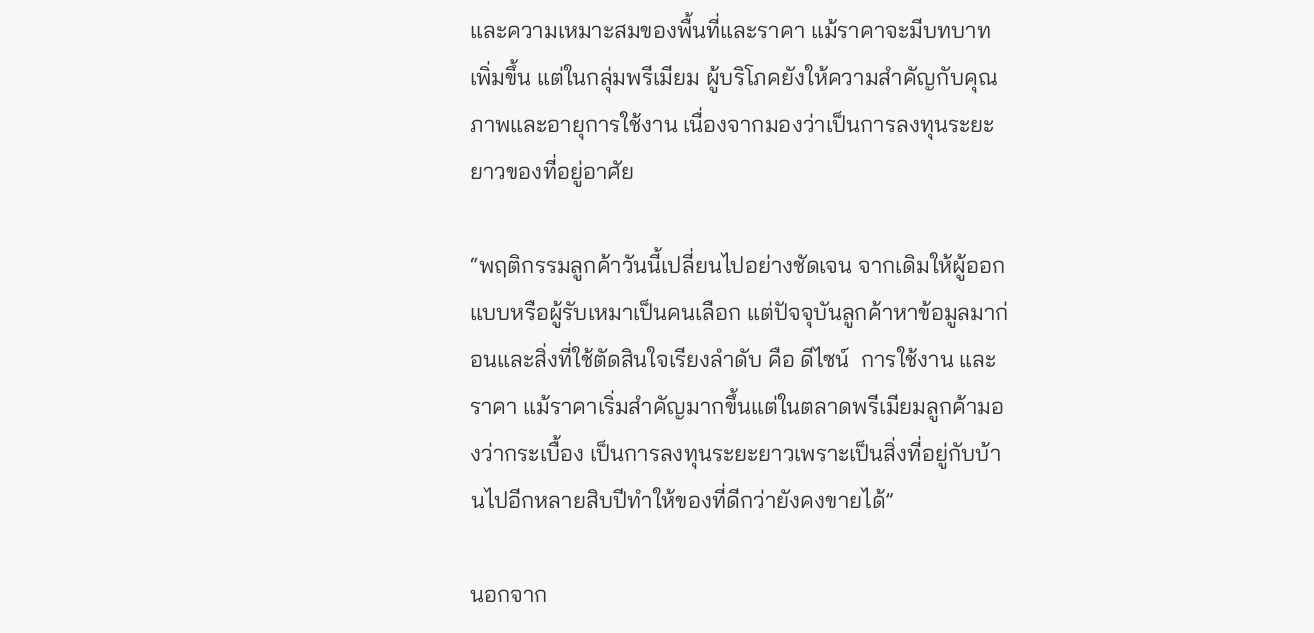และความเหมาะสมของพื้นที่และราคา แม้ราคาจะมีบทบาทเพิ่มขึ้น แต่ในกลุ่มพรีเมียม ผู้บริโภคยังให้ความสำคัญกับคุณภาพและอายุการใช้งาน เนื่องจากมองว่าเป็นการลงทุนระยะยาวของที่อยู่อาศัย

“พฤติกรรมลูกค้าวันนี้เปลี่ยนไปอย่างชัดเจน จากเดิมให้ผู้ออกแบบหรือผู้รับเหมาเป็นคนเลือก แต่ปัจจุบันลูกค้าหาข้อมูลมาก่อนและสิ่งที่ใช้ตัดสินใจเรียงลำดับ คือ ดีไซน์  การใช้งาน และ ราคา แม้ราคาเริ่มสำคัญมากขึ้นแต่ในตลาดพรีเมียมลูกค้ามองว่ากระเบื้อง เป็นการลงทุนระยะยาวเพราะเป็นสิ่งที่อยู่กับบ้านไปอีกหลายสิบปีทำให้ของที่ดีกว่ายังคงขายได้”

นอกจาก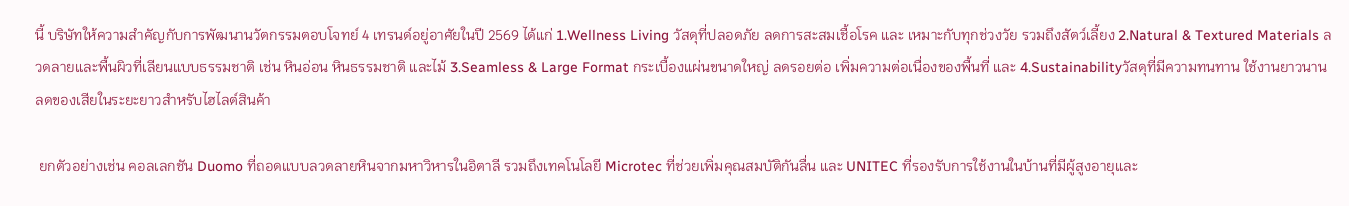นี้ บริษัทให้ความสำคัญกับการพัฒนานวัตกรรมตอบโจทย์ 4 เทรนด์อยู่อาศัยในปี 2569 ได้แก่ 1.Wellness Living วัสดุที่ปลอดภัย ลดการสะสมเชื้อโรค และ เหมาะกับทุกช่วงวัย รวมถึงสัตว์เลี้ยง 2.Natural & Textured Materials ลวดลายและพื้นผิวที่เลียนแบบธรรมชาติ เช่น หินอ่อน หินธรรมชาติ และไม้ 3.Seamless & Large Format กระเบื้องแผ่นขนาดใหญ่ ลดรอยต่อ เพิ่มความต่อเนื่องของพื้นที่ และ 4.Sustainabilityวัสดุที่มีความทนทาน ใช้งานยาวนาน ลดของเสียในระยะยาวสำหรับไฮไลต์สินค้า

 ยกตัวอย่างเช่น คอลเลกชัน Duomo ที่ถอดแบบลวดลายหินจากมหาวิหารในอิตาลี รวมถึงเทคโนโลยี Microtec ที่ช่วยเพิ่มคุณสมบัติกันลื่น และ UNITEC ที่รองรับการใช้งานในบ้านที่มีผู้สูงอายุและ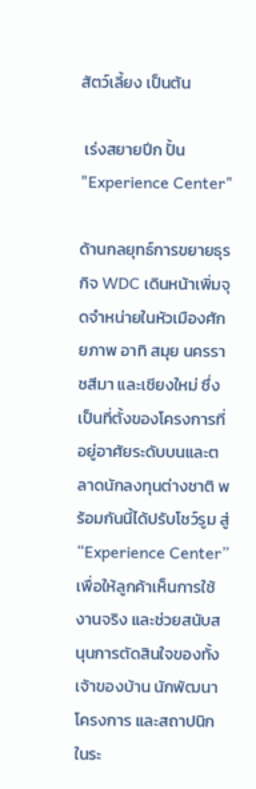สัตว์เลี้ยง เป็นต้น

 เร่งสยายปีก ปั้น "Experience Center"

ด้านกลยุทธ์การขยายธุรกิจ WDC เดินหน้าเพิ่มจุดจำหน่ายในหัวเมืองศักยภาพ อาทิ สมุย นครราชสีมา และเชียงใหม่ ซึ่งเป็นที่ตั้งของโครงการที่อยู่อาศัยระดับบนและตลาดนักลงทุนต่างชาติ พร้อมกันนี้ได้ปรับโชว์รูม สู่ “Experience Center” เพื่อให้ลูกค้าเห็นการใช้งานจริง และช่วยสนับสนุนการตัดสินใจของทั้งเจ้าของบ้าน นักพัฒนาโครงการ และสถาปนิกในระ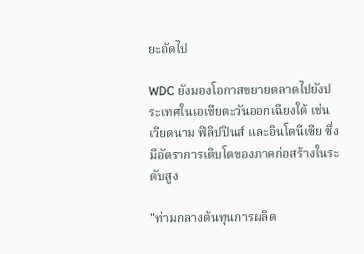ยะถัดไป

WDC ยังมองโอกาสขยายตลาดไปยังประเทศในเอเชียตะวันออกเฉียงใต้ เช่น เวียดนาม ฟิลิปปินส์ และอินโดนีเซีย ซึ่งมีอัตราการเติบโตของภาคก่อสร้างในระดับสูง

"ท่ามกลางต้นทุนการผลิต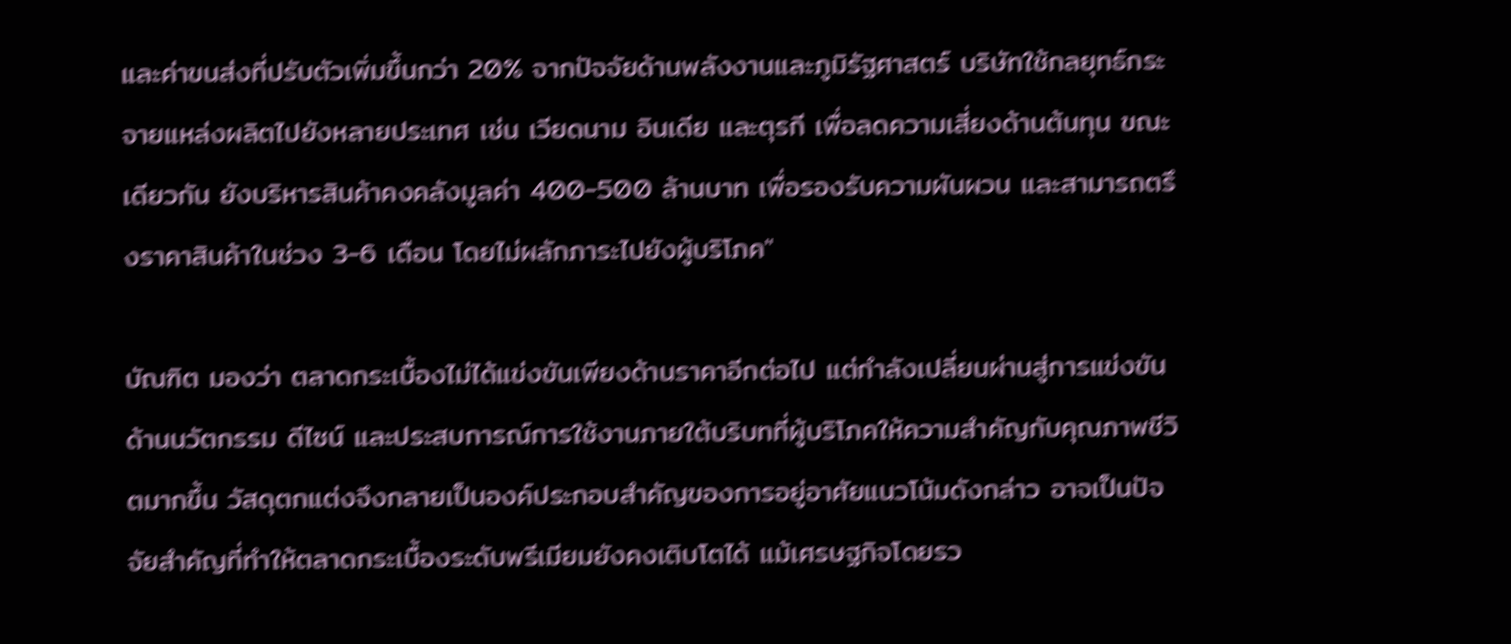และค่าขนส่งที่ปรับตัวเพิ่มขึ้นกว่า 20% จากปัจจัยด้านพลังงานและภูมิรัฐศาสตร์ บริษัทใช้กลยุทธ์กระจายแหล่งผลิตไปยังหลายประเทศ เช่น เวียดนาม อินเดีย และตุรกี เพื่อลดความเสี่ยงด้านต้นทุน ขณะเดียวกัน ยังบริหารสินค้าคงคลังมูลค่า 400-500 ล้านบาท เพื่อรองรับความผันผวน และสามารถตรึงราคาสินค้าในช่วง 3-6 เดือน โดยไม่ผลักภาระไปยังผู้บริโภค"

บัณฑิต มองว่า ตลาดกระเบื้องไม่ได้แข่งขันเพียงด้านราคาอีกต่อไป แต่กำลังเปลี่ยนผ่านสู่การแข่งขันด้านนวัตกรรม ดีไซน์ และประสบการณ์การใช้งานภายใต้บริบทที่ผู้บริโภคให้ความสำคัญกับคุณภาพชีวิตมากขึ้น วัสดุตกแต่งจึงกลายเป็นองค์ประกอบสำคัญของการอยู่อาศัยแนวโน้มดังกล่าว อาจเป็นปัจจัยสำคัญที่ทำให้ตลาดกระเบื้องระดับพรีเมียมยังคงเติบโตได้ แม้เศรษฐกิจโดยรว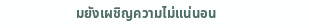มยังเผชิญความไม่แน่นอน